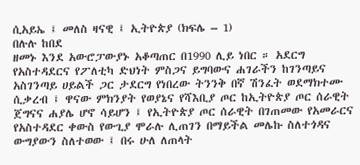ሲአይኤ ፤ መለስ ዛናዊ ፤ ኢትዮጵያ (ክፍሌ – 1)
በሉሉ ከበደ
ዘመኑ እንደ አውሮፓውያኑ አቆጣጠር በ1990 ሊይ ነበር ። አደርግ የአስተዳደርና የፖለቲካ ድህነት ምስጋና ይግባውና ሐገራችን ከገንጣይና አስገንጣይ ሀይልች ጋር ታደርግ የነበረው ትንንቅ በኛ ሽንፈት ወደማክተሙ ሲቃረብ ፤ ዋናው ምክንያት የወያኔና የሻእቢያ ጦር ከኢትዮጵያ ጦር ሰራዊት ጀግናና ሐያሌ ሆኖ ሳይሆን ፤ የኢትዮጵያ ጦር ሰራዊት በገጠመው የአመራርና የአስተዳደር ቀውስ የውጊያ ሞራሉ ሊጠገን በማይችል መሌኩ ስለተጎዳና ውግያውን ስለተወው ፤ በሩ ሁለ ለጠላት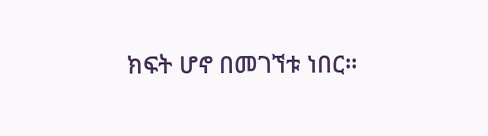ክፍት ሆኖ በመገኘቱ ነበር።